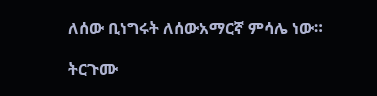ለሰው ቢነግሩት ለሰውአማርኛ ምሳሌ ነው።

ትርጉሙ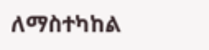ለማስተካከል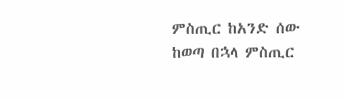ምስጢር ከአንድ ሰው ከወጣ በኋላ ምስጢር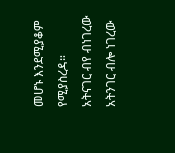መሆኑ እንደሚያቆም የሚያስረዳ።
አትናገር ብየ ብነገረው አትንገር ብሎ ነገረው